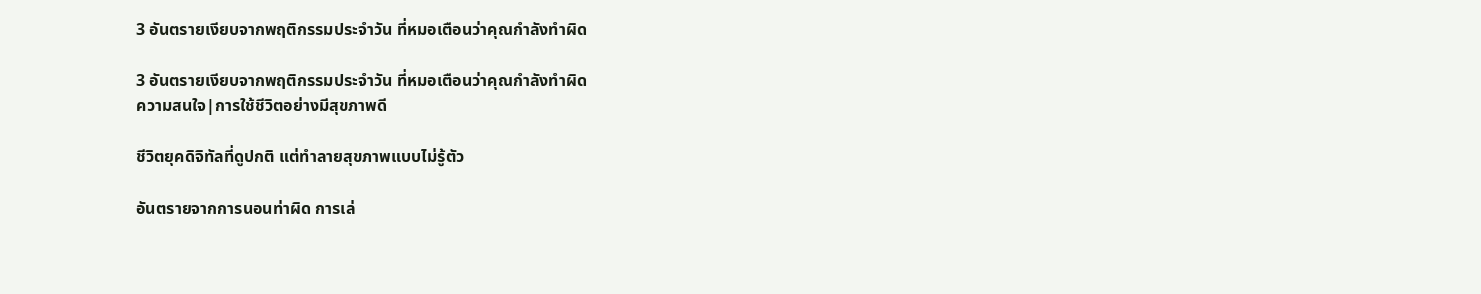3 อันตรายเงียบจากพฤติกรรมประจำวัน ที่หมอเตือนว่าคุณกำลังทำผิด

3 อันตรายเงียบจากพฤติกรรมประจำวัน ที่หมอเตือนว่าคุณกำลังทำผิด
ความสนใจ|การใช้ชีวิตอย่างมีสุขภาพดี

ชีวิตยุคดิจิทัลที่ดูปกติ แต่ทำลายสุขภาพแบบไม่รู้ตัว

อันตรายจากการนอนท่าผิด การเล่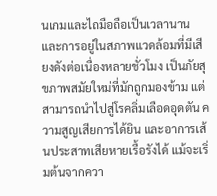นเกมและไถมือถือเป็นเวลานาน และการอยู่ในสภาพแวดล้อมที่มีเสียงดังต่อเนื่องหลายชั่วโมง เป็นภัยสุขภาพสมัยใหม่ที่มักถูกมองข้าม แต่สามารถนำไปสู่โรคลิ่มเลือดอุดตัน ความสูญเสียการได้ยิน และอาการเส้นประสาทเสียหายเรื้อรังได้ แม้จะเริ่มต้นจากควา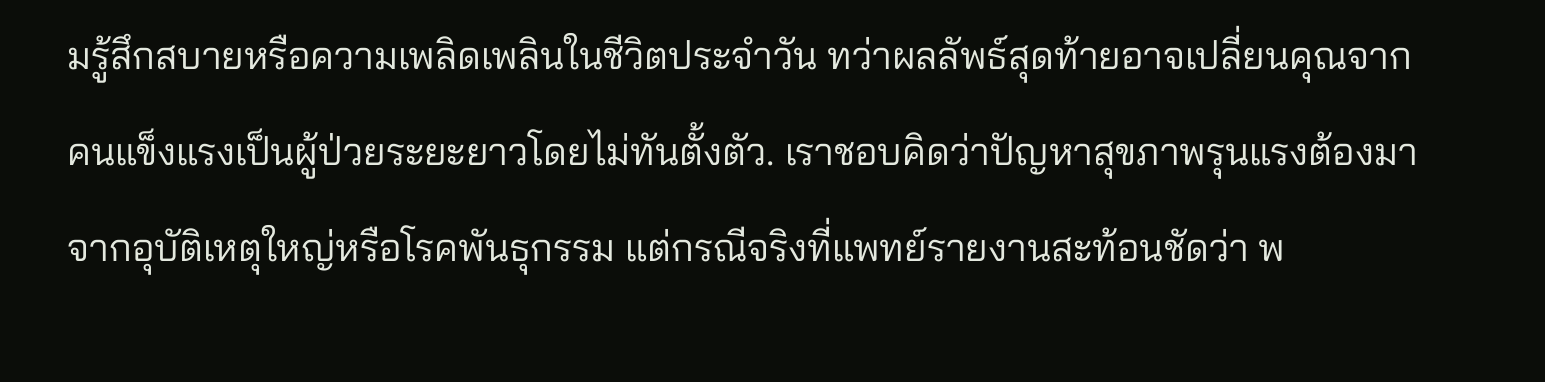มรู้สึกสบายหรือความเพลิดเพลินในชีวิตประจำวัน ทว่าผลลัพธ์สุดท้ายอาจเปลี่ยนคุณจากคนแข็งแรงเป็นผู้ป่วยระยะยาวโดยไม่ทันตั้งตัว. เราชอบคิดว่าปัญหาสุขภาพรุนแรงต้องมาจากอุบัติเหตุใหญ่หรือโรคพันธุกรรม แต่กรณีจริงที่แพทย์รายงานสะท้อนชัดว่า พ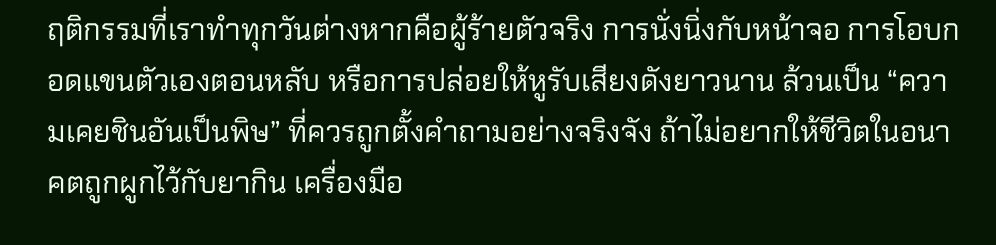ฤติกรรมที่เราทำทุกวันต่างหากคือผู้ร้ายตัวจริง การนั่งนิ่งกับหน้าจอ การโอบกอดแขนตัวเองตอนหลับ หรือการปล่อยให้หูรับเสียงดังยาวนาน ล้วนเป็น “ความเคยชินอันเป็นพิษ” ที่ควรถูกตั้งคำถามอย่างจริงจัง ถ้าไม่อยากให้ชีวิตในอนาคตถูกผูกไว้กับยากิน เครื่องมือ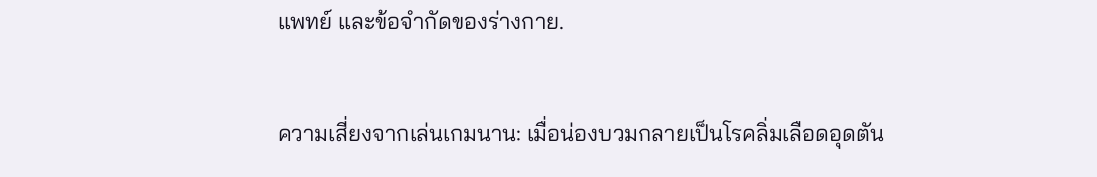แพทย์ และข้อจำกัดของร่างกาย.

ความเสี่ยงจากเล่นเกมนาน: เมื่อน่องบวมกลายเป็นโรคลิ่มเลือดอุดตัน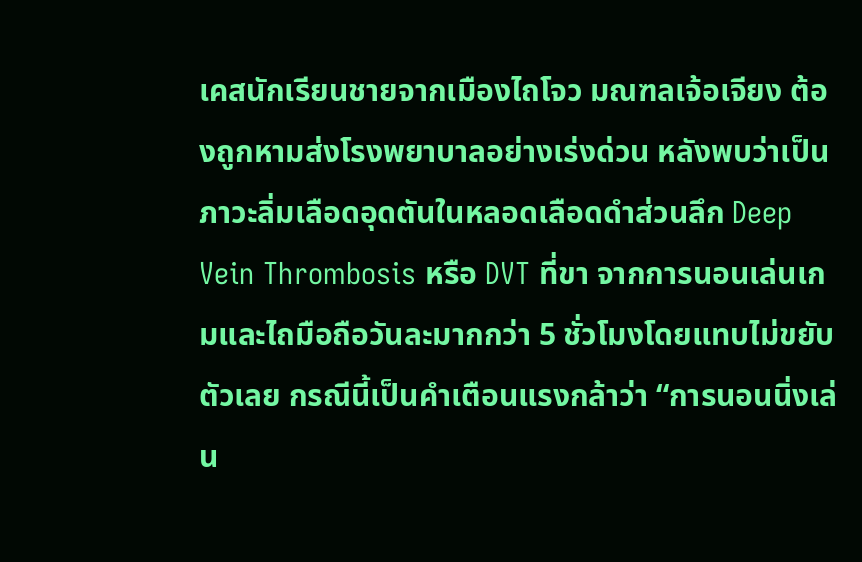เคสนักเรียนชายจากเมืองไถโจว มณฑลเจ้อเจียง ต้องถูกหามส่งโรงพยาบาลอย่างเร่งด่วน หลังพบว่าเป็นภาวะลิ่มเลือดอุดตันในหลอดเลือดดำส่วนลึก Deep Vein Thrombosis หรือ DVT ที่ขา จากการนอนเล่นเกมและไถมือถือวันละมากกว่า 5 ชั่วโมงโดยแทบไม่ขยับตัวเลย กรณีนี้เป็นคำเตือนแรงกล้าว่า “การนอนนิ่งเล่น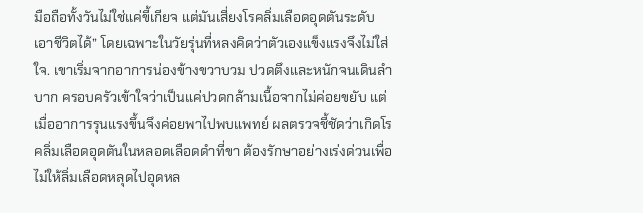มือถือทั้งวันไม่ใช่แค่ขี้เกียจ แต่มันเสี่ยงโรคลิ่มเลือดอุดตันระดับเอาชีวิตได้” โดยเฉพาะในวัยรุ่นที่หลงคิดว่าตัวเองแข็งแรงจึงไม่ใส่ใจ. เขาเริ่มจากอาการน่องข้างขวาบวม ปวดตึงและหนักจนเดินลำบาก ครอบครัวเข้าใจว่าเป็นแค่ปวดกล้ามเนื้อจากไม่ค่อยขยับ แต่เมื่ออาการรุนแรงขึ้นจึงค่อยพาไปพบแพทย์ ผลตรวจชี้ชัดว่าเกิดโรคลิ่มเลือดอุดตันในหลอดเลือดดำที่ขา ต้องรักษาอย่างเร่งด่วนเพื่อไม่ให้ลิ่มเลือดหลุดไปอุดหล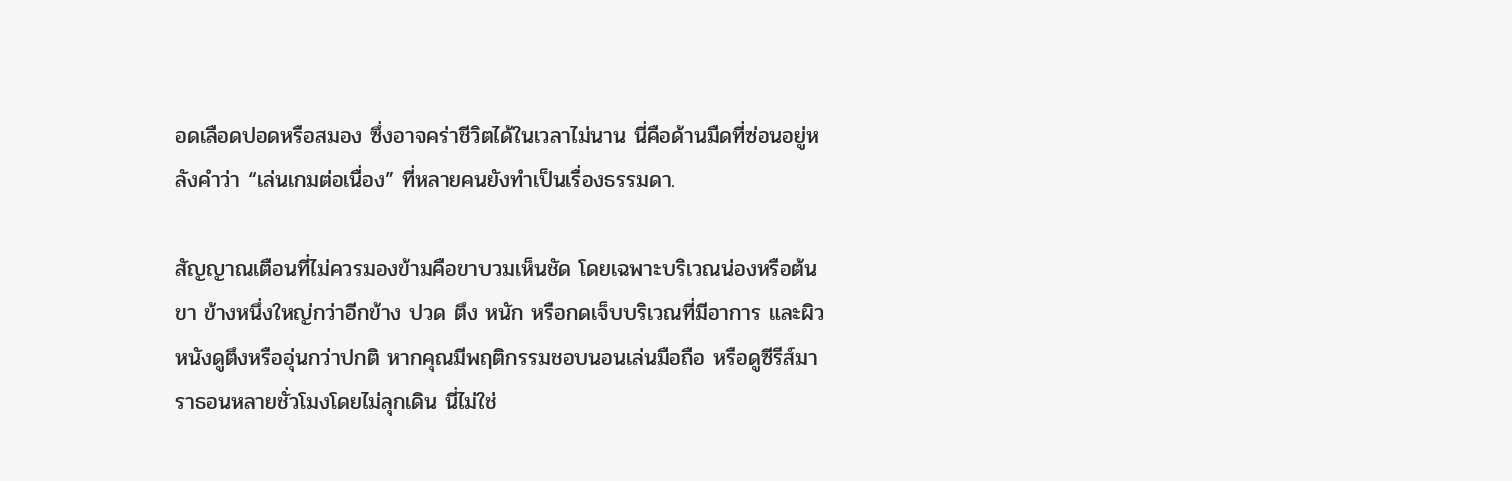อดเลือดปอดหรือสมอง ซึ่งอาจคร่าชีวิตได้ในเวลาไม่นาน นี่คือด้านมืดที่ซ่อนอยู่หลังคำว่า “เล่นเกมต่อเนื่อง” ที่หลายคนยังทำเป็นเรื่องธรรมดา.

สัญญาณเตือนที่ไม่ควรมองข้ามคือขาบวมเห็นชัด โดยเฉพาะบริเวณน่องหรือต้นขา ข้างหนึ่งใหญ่กว่าอีกข้าง ปวด ตึง หนัก หรือกดเจ็บบริเวณที่มีอาการ และผิวหนังดูตึงหรืออุ่นกว่าปกติ หากคุณมีพฤติกรรมชอบนอนเล่นมือถือ หรือดูซีรีส์มาราธอนหลายชั่วโมงโดยไม่ลุกเดิน นี่ไม่ใช่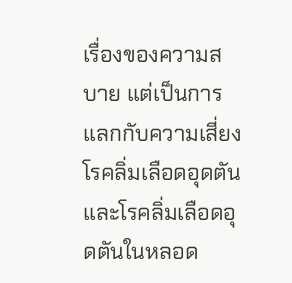เรื่องของความสบาย แต่เป็นการแลกกับความเสี่ยงโรคลิ่มเลือดอุดตันและโรคลิ่มเลือดอุดตันในหลอด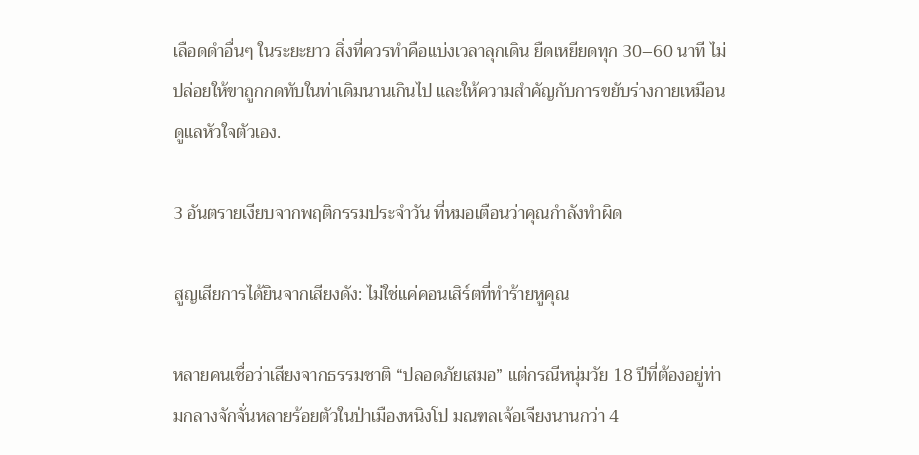เลือดดำอื่นๆ ในระยะยาว สิ่งที่ควรทำคือแบ่งเวลาลุกเดิน ยืดเหยียดทุก 30–60 นาที ไม่ปล่อยให้ขาถูกกดทับในท่าเดิมนานเกินไป และให้ความสำคัญกับการขยับร่างกายเหมือนดูแลหัวใจตัวเอง.

3 อันตรายเงียบจากพฤติกรรมประจำวัน ที่หมอเตือนว่าคุณกำลังทำผิด

สูญเสียการได้ยินจากเสียงดัง: ไม่ใช่แค่คอนเสิร์ตที่ทำร้ายหูคุณ

หลายคนเชื่อว่าเสียงจากธรรมชาติ “ปลอดภัยเสมอ” แต่กรณีหนุ่มวัย 18 ปีที่ต้องอยู่ท่ามกลางจักจั่นหลายร้อยตัวในป่าเมืองหนิงโป มณฑลเจ้อเจียงนานกว่า 4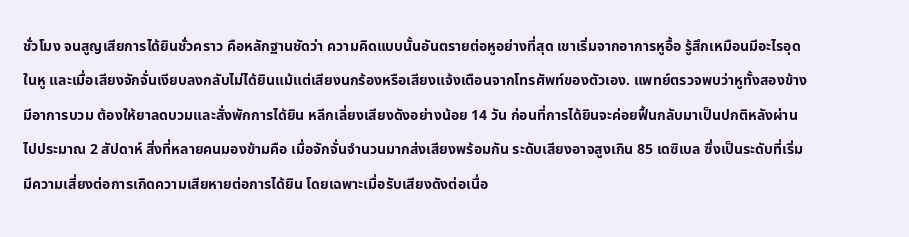ชั่วโมง จนสูญเสียการได้ยินชั่วคราว คือหลักฐานชัดว่า ความคิดแบบนั้นอันตรายต่อหูอย่างที่สุด เขาเริ่มจากอาการหูอื้อ รู้สึกเหมือนมีอะไรอุดในหู และเมื่อเสียงจักจั่นเงียบลงกลับไม่ได้ยินแม้แต่เสียงนกร้องหรือเสียงแจ้งเตือนจากโทรศัพท์ของตัวเอง. แพทย์ตรวจพบว่าหูทั้งสองข้างมีอาการบวม ต้องให้ยาลดบวมและสั่งพักการได้ยิน หลีกเลี่ยงเสียงดังอย่างน้อย 14 วัน ก่อนที่การได้ยินจะค่อยฟื้นกลับมาเป็นปกติหลังผ่านไปประมาณ 2 สัปดาห์ สิ่งที่หลายคนมองข้ามคือ เมื่อจักจั่นจำนวนมากส่งเสียงพร้อมกัน ระดับเสียงอาจสูงเกิน 85 เดซิเบล ซึ่งเป็นระดับที่เริ่มมีความเสี่ยงต่อการเกิดความเสียหายต่อการได้ยิน โดยเฉพาะเมื่อรับเสียงดังต่อเนื่อ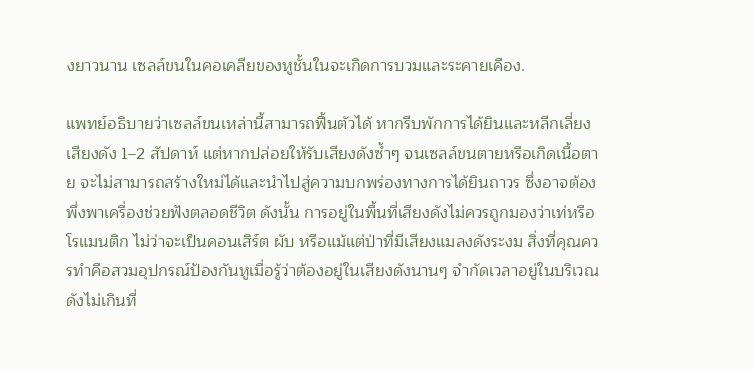งยาวนาน เซลล์ขนในคอเคลียของหูชั้นในจะเกิดการบวมและระคายเคือง.

แพทย์อธิบายว่าเซลล์ขนเหล่านี้สามารถฟื้นตัวได้ หากรีบพักการได้ยินและหลีกเลี่ยงเสียงดัง 1–2 สัปดาห์ แต่หากปล่อยให้รับเสียงดังซ้ำๆ จนเซลล์ขนตายหรือเกิดเนื้อตาย จะไม่สามารถสร้างใหม่ได้และนำไปสู่ความบกพร่องทางการได้ยินถาวร ซึ่งอาจต้องพึ่งพาเครื่องช่วยฟังตลอดชีวิต ดังนั้น การอยู่ในพื้นที่เสียงดังไม่ควรถูกมองว่าเท่หรือโรแมนติก ไม่ว่าจะเป็นคอนเสิร์ต ผับ หรือแม้แต่ป่าที่มีเสียงแมลงดังระงม สิ่งที่คุณควรทำคือสวมอุปกรณ์ป้องกันหูเมื่อรู้ว่าต้องอยู่ในเสียงดังนานๆ จำกัดเวลาอยู่ในบริเวณดังไม่เกินที่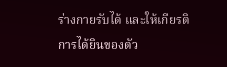ร่างกายรับได้ และให้เกียรติการได้ยินของตัว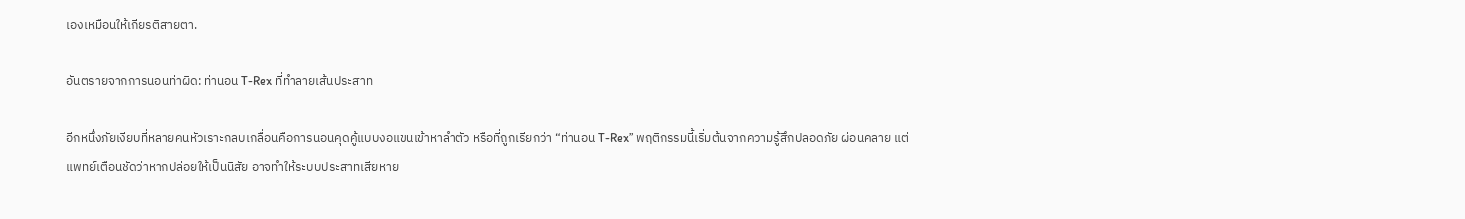เองเหมือนให้เกียรติสายตา.

อันตรายจากการนอนท่าผิด: ท่านอน T-Rex ที่ทำลายเส้นประสาท

อีกหนึ่งภัยเงียบที่หลายคนหัวเราะกลบเกลื่อนคือการนอนคุดคู้แบบงอแขนเข้าหาลำตัว หรือที่ถูกเรียกว่า “ท่านอน T-Rex” พฤติกรรมนี้เริ่มต้นจากความรู้สึกปลอดภัย ผ่อนคลาย แต่แพทย์เตือนชัดว่าหากปล่อยให้เป็นนิสัย อาจทำให้ระบบประสาทเสียหาย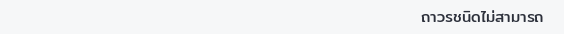ถาวรชนิดไม่สามารถ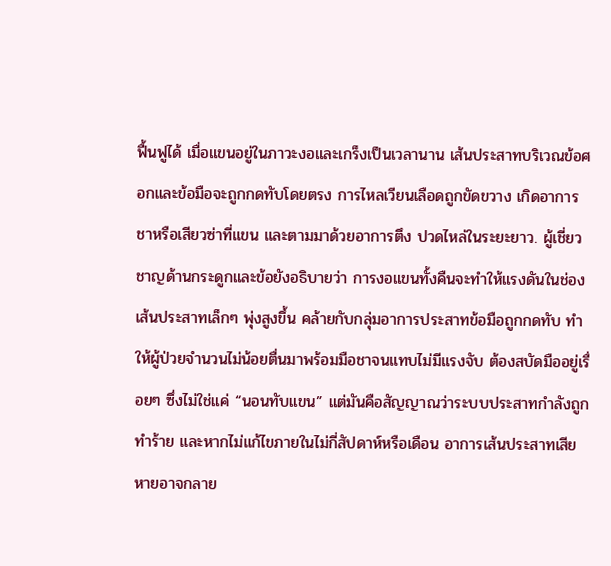ฟื้นฟูได้ เมื่อแขนอยู่ในภาวะงอและเกร็งเป็นเวลานาน เส้นประสาทบริเวณข้อศอกและข้อมือจะถูกกดทับโดยตรง การไหลเวียนเลือดถูกขัดขวาง เกิดอาการชาหรือเสียวซ่าที่แขน และตามมาด้วยอาการตึง ปวดไหล่ในระยะยาว. ผู้เชี่ยวชาญด้านกระดูกและข้อยังอธิบายว่า การงอแขนทั้งคืนจะทำให้แรงดันในช่องเส้นประสาทเล็กๆ พุ่งสูงขึ้น คล้ายกับกลุ่มอาการประสาทข้อมือถูกกดทับ ทำให้ผู้ป่วยจำนวนไม่น้อยตื่นมาพร้อมมือชาจนแทบไม่มีแรงจับ ต้องสบัดมืออยู่เรื่อยๆ ซึ่งไม่ใช่แค่ “นอนทับแขน” แต่มันคือสัญญาณว่าระบบประสาทกำลังถูกทำร้าย และหากไม่แก้ไขภายในไม่กี่สัปดาห์หรือเดือน อาการเส้นประสาทเสียหายอาจกลาย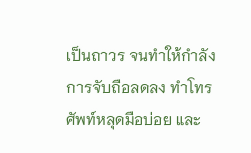เป็นถาวร จนทำให้กำลังการจับถือลดลง ทำโทรศัพท์หลุดมือบ่อย และ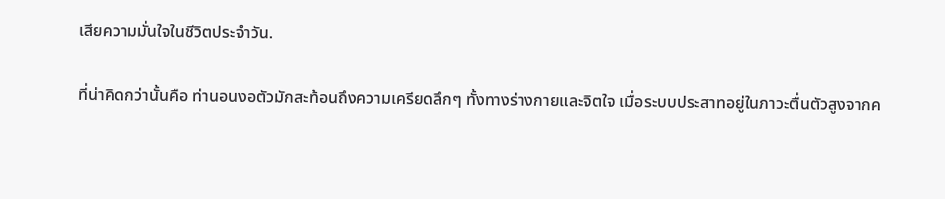เสียความมั่นใจในชีวิตประจำวัน.

ที่น่าคิดกว่านั้นคือ ท่านอนงอตัวมักสะท้อนถึงความเครียดลึกๆ ทั้งทางร่างกายและจิตใจ เมื่อระบบประสาทอยู่ในภาวะตื่นตัวสูงจากค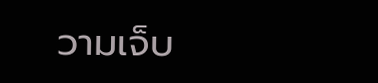วามเจ็บ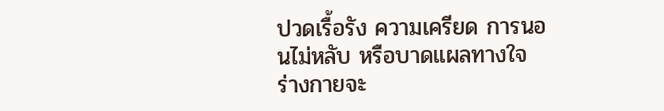ปวดเรื้อรัง ความเครียด การนอนไม่หลับ หรือบาดแผลทางใจ ร่างกายจะ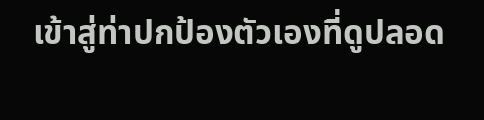เข้าสู่ท่าปกป้องตัวเองที่ดูปลอด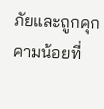ภัยและถูกคุกคามน้อยที่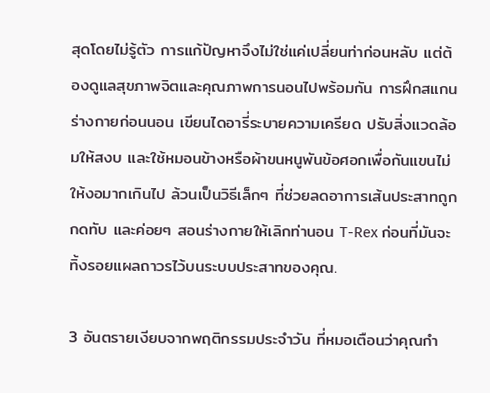สุดโดยไม่รู้ตัว การแก้ปัญหาจึงไม่ใช่แค่เปลี่ยนท่าก่อนหลับ แต่ต้องดูแลสุขภาพจิตและคุณภาพการนอนไปพร้อมกัน การฝึกสแกนร่างกายก่อนนอน เขียนไดอารี่ระบายความเครียด ปรับสิ่งแวดล้อมให้สงบ และใช้หมอนข้างหรือผ้าขนหนูพันข้อศอกเพื่อกันแขนไม่ให้งอมากเกินไป ล้วนเป็นวิธีเล็กๆ ที่ช่วยลดอาการเส้นประสาทถูกกดทับ และค่อยๆ สอนร่างกายให้เลิกท่านอน T-Rex ก่อนที่มันจะทิ้งรอยแผลถาวรไว้บนระบบประสาทของคุณ.

3 อันตรายเงียบจากพฤติกรรมประจำวัน ที่หมอเตือนว่าคุณกำ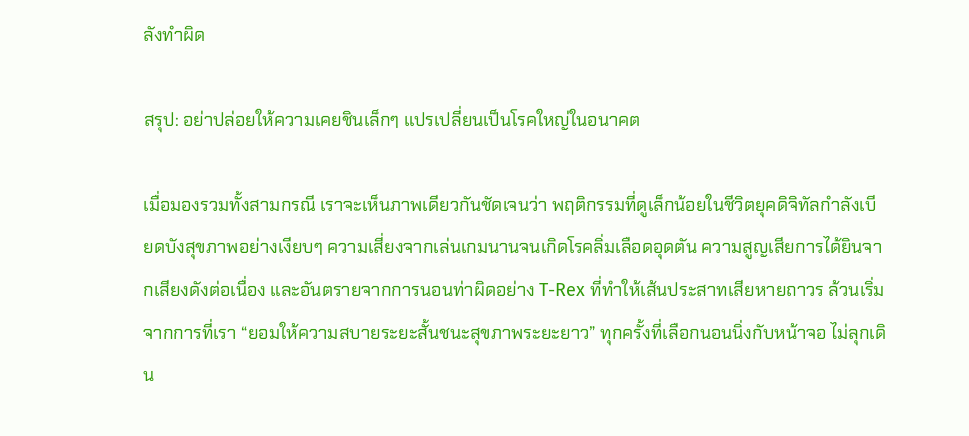ลังทำผิด

สรุป: อย่าปล่อยให้ความเคยชินเล็กๆ แปรเปลี่ยนเป็นโรคใหญ่ในอนาคต

เมื่อมองรวมทั้งสามกรณี เราจะเห็นภาพเดียวกันชัดเจนว่า พฤติกรรมที่ดูเล็กน้อยในชีวิตยุคดิจิทัลกำลังเบียดบังสุขภาพอย่างเงียบๆ ความเสี่ยงจากเล่นเกมนานจนเกิดโรคลิ่มเลือดอุดตัน ความสูญเสียการได้ยินจากเสียงดังต่อเนื่อง และอันตรายจากการนอนท่าผิดอย่าง T-Rex ที่ทำให้เส้นประสาทเสียหายถาวร ล้วนเริ่มจากการที่เรา “ยอมให้ความสบายระยะสั้นชนะสุขภาพระยะยาว” ทุกครั้งที่เลือกนอนนิ่งกับหน้าจอ ไม่ลุกเดิน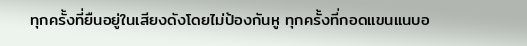ทุกครั้งที่ยืนอยู่ในเสียงดังโดยไม่ป้องกันหู ทุกครั้งที่กอดแขนแนบอ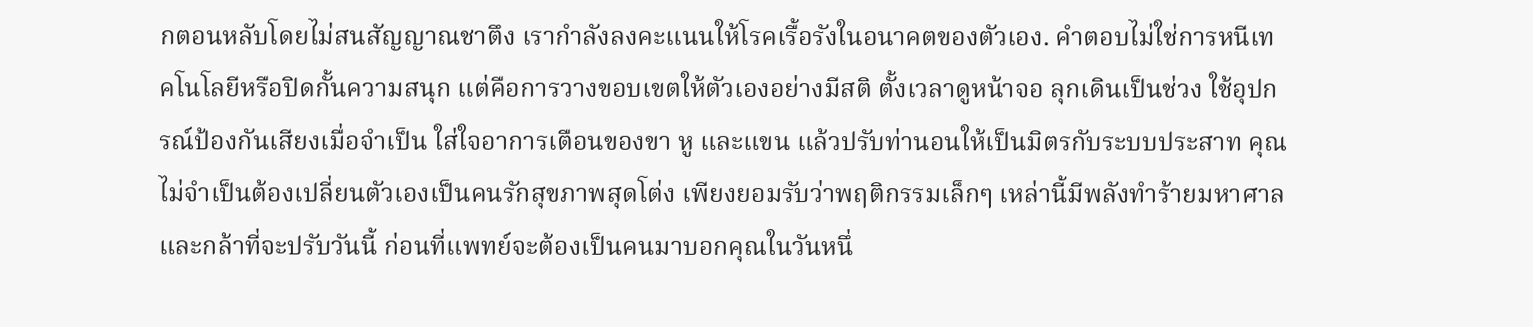กตอนหลับโดยไม่สนสัญญาณชาตึง เรากำลังลงคะแนนให้โรคเรื้อรังในอนาคตของตัวเอง. คำตอบไม่ใช่การหนีเทคโนโลยีหรือปิดกั้นความสนุก แต่คือการวางขอบเขตให้ตัวเองอย่างมีสติ ตั้งเวลาดูหน้าจอ ลุกเดินเป็นช่วง ใช้อุปกรณ์ป้องกันเสียงเมื่อจำเป็น ใส่ใจอาการเตือนของขา หู และแขน แล้วปรับท่านอนให้เป็นมิตรกับระบบประสาท คุณไม่จำเป็นต้องเปลี่ยนตัวเองเป็นคนรักสุขภาพสุดโต่ง เพียงยอมรับว่าพฤติกรรมเล็กๆ เหล่านี้มีพลังทำร้ายมหาศาล และกล้าที่จะปรับวันนี้ ก่อนที่แพทย์จะต้องเป็นคนมาบอกคุณในวันหนึ่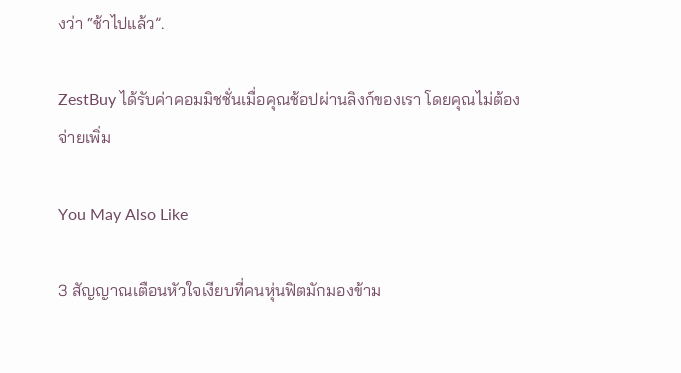งว่า “ช้าไปแล้ว”.

ZestBuy ได้รับค่าคอมมิชชั่นเมื่อคุณช้อปผ่านลิงก์ของเรา โดยคุณไม่ต้องจ่ายเพิ่ม

You May Also Like

3 สัญญาณเตือนหัวใจเงียบที่คนหุ่นฟิตมักมองข้าม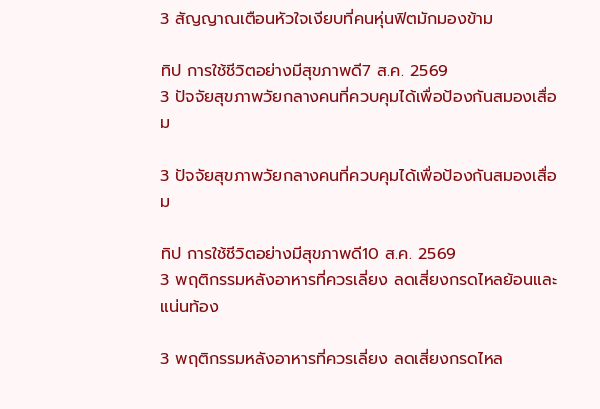3 สัญญาณเตือนหัวใจเงียบที่คนหุ่นฟิตมักมองข้าม

ทิป การใช้ชีวิตอย่างมีสุขภาพดี7 ส.ค. 2569
3 ปัจจัยสุขภาพวัยกลางคนที่ควบคุมได้เพื่อป้องกันสมองเสื่อม

3 ปัจจัยสุขภาพวัยกลางคนที่ควบคุมได้เพื่อป้องกันสมองเสื่อม

ทิป การใช้ชีวิตอย่างมีสุขภาพดี10 ส.ค. 2569
3 พฤติกรรมหลังอาหารที่ควรเลี่ยง ลดเสี่ยงกรดไหลย้อนและแน่นท้อง

3 พฤติกรรมหลังอาหารที่ควรเลี่ยง ลดเสี่ยงกรดไหล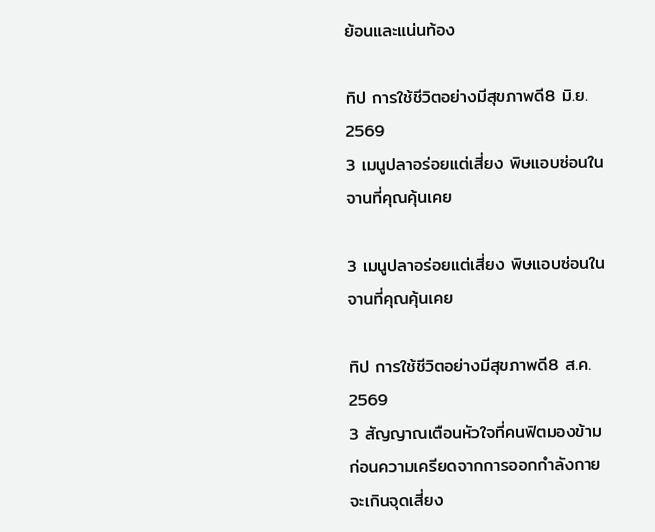ย้อนและแน่นท้อง

ทิป การใช้ชีวิตอย่างมีสุขภาพดี8 มิ.ย. 2569
3 เมนูปลาอร่อยแต่เสี่ยง พิษแอบซ่อนในจานที่คุณคุ้นเคย

3 เมนูปลาอร่อยแต่เสี่ยง พิษแอบซ่อนในจานที่คุณคุ้นเคย

ทิป การใช้ชีวิตอย่างมีสุขภาพดี8 ส.ค. 2569
3 สัญญาณเตือนหัวใจที่คนฟิตมองข้าม ก่อนความเครียดจากการออกกำลังกายจะเกินจุดเสี่ยง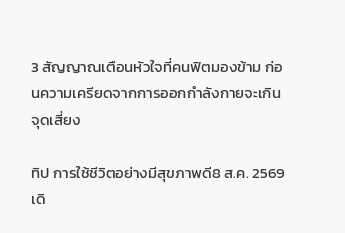3 สัญญาณเตือนหัวใจที่คนฟิตมองข้าม ก่อนความเครียดจากการออกกำลังกายจะเกินจุดเสี่ยง

ทิป การใช้ชีวิตอย่างมีสุขภาพดี8 ส.ค. 2569
เดิ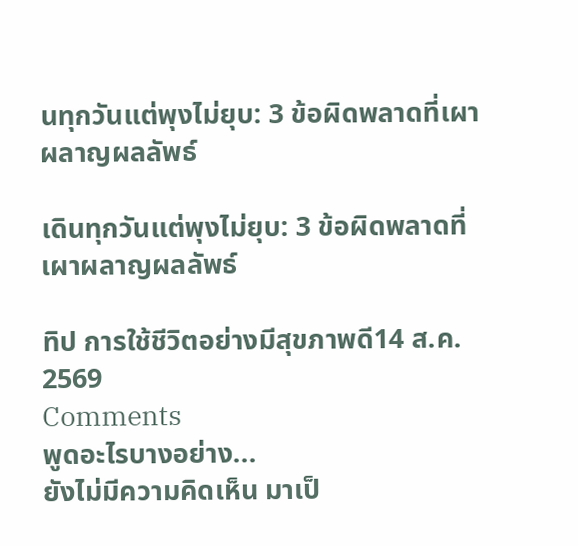นทุกวันแต่พุงไม่ยุบ: 3 ข้อผิดพลาดที่เผาผลาญผลลัพธ์

เดินทุกวันแต่พุงไม่ยุบ: 3 ข้อผิดพลาดที่เผาผลาญผลลัพธ์

ทิป การใช้ชีวิตอย่างมีสุขภาพดี14 ส.ค. 2569
Comments
พูดอะไรบางอย่าง...
ยังไม่มีความคิดเห็น มาเป็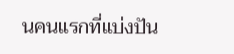นคนแรกที่แบ่งปัน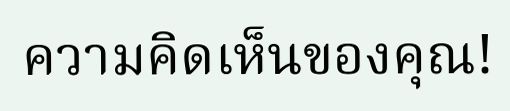ความคิดเห็นของคุณ!